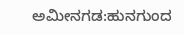ಅಮೀನಗಡ:ಹುನಗುಂದ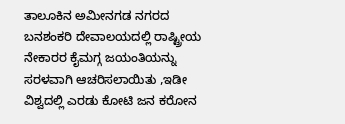ತಾಲೂಕಿನ ಅಮೀನಗಡ ನಗರದ ಬನಶಂಕರಿ ದೇವಾಲಯದಲ್ಲಿ ರಾಷ್ಟ್ರೀಯ ನೇಕಾರರ ಕೈಮಗ್ಗ ಜಯಂತಿಯನ್ನು ಸರಳವಾಗಿ ಆಚರಿಸಲಾಯಿತು ,ಇಡೀ ವಿಶ್ವದಲ್ಲಿ ಎರಡು ಕೋಟಿ ಜನ ಕರೋನ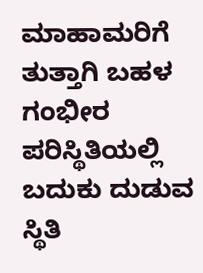ಮಾಹಾಮರಿಗೆ ತುತ್ತಾಗಿ ಬಹಳ ಗಂಭೀರ ಪರಿಸ್ಥಿತಿಯಲ್ಲಿ ಬದುಕು ದುಡುವ ಸ್ಥಿತಿ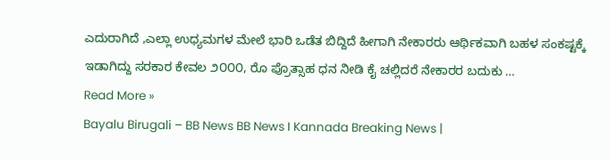ಎದುರಾಗಿದೆ ,ಎಲ್ಲಾ ಉಧ್ಯಮಗಳ ಮೇಲೆ ಭಾರಿ ಒಡೆತ ಬಿದ್ದಿದೆ ಹೀಗಾಗಿ ನೇಕಾರರು ಆರ್ಥಿಕವಾಗಿ ಬಹಳ ಸಂಕಷ್ಟಕ್ಕೆ ಇಡಾಗಿದ್ದು ಸರಕಾರ ಕೇವಲ ೨೦೦೦, ರೊ ಪ್ರೊತ್ಸಾಹ ಧನ ನೀಡಿ ಕೈ ಚಲ್ಲಿದರೆ ನೇಕಾರರ ಬದುಕು …
Read More »
Bayalu Birugali – BB News BB News I Kannada Breaking News |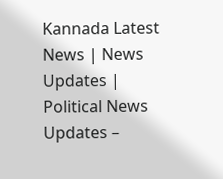Kannada Latest News | News Updates | Political News Updates –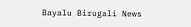Bayalu Birugali News